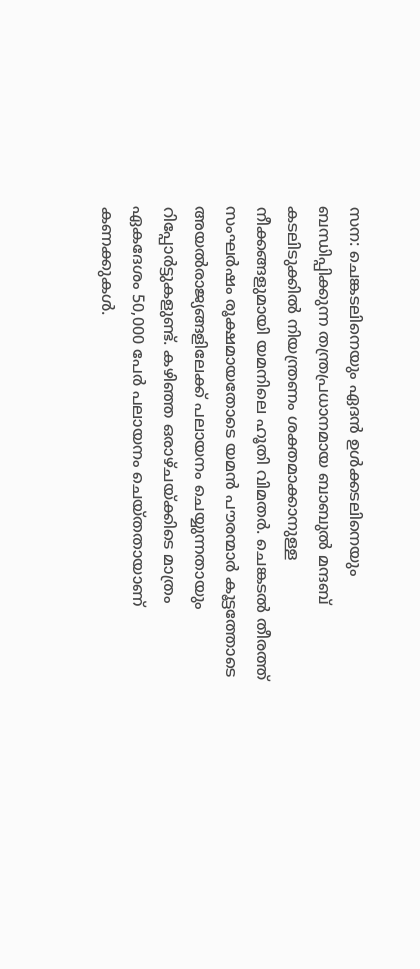സന: ചെങ്കടലിനെയും ഏദൻ ഉൾക്കടലിനെയും ബന്ധിപ്പിക്കുന്ന തന്ത്രപ്രധാനമായ ബാബുൽ മന്ദബ് കടലിടുക്കിൽ നിയന്ത്രണം ശക്തമാക്കാനുള്ള നീക്കങ്ങളുമായി യമനിലെ ഹൂതി വിമതർ. ചെങ്കടൽ തീരത്ത് സംഘർഷം രൂക്ഷമായതോടെ യമൻ പൗരന്മാർ കൂട്ടത്തോടെ അയൽരാജ്യങ്ങളിലേക്ക് പലായനം ചെയ്യുന്നതായും റിപ്പോർട്ടുകളുണ്ട്. കഴിഞ്ഞ ഒരാഴ്ചയ്ക്കിടെ മാത്രം ഏകദേശം 50,000 പേർ പലായനം ചെയ്തതായാണ് കണക്കുകൾ.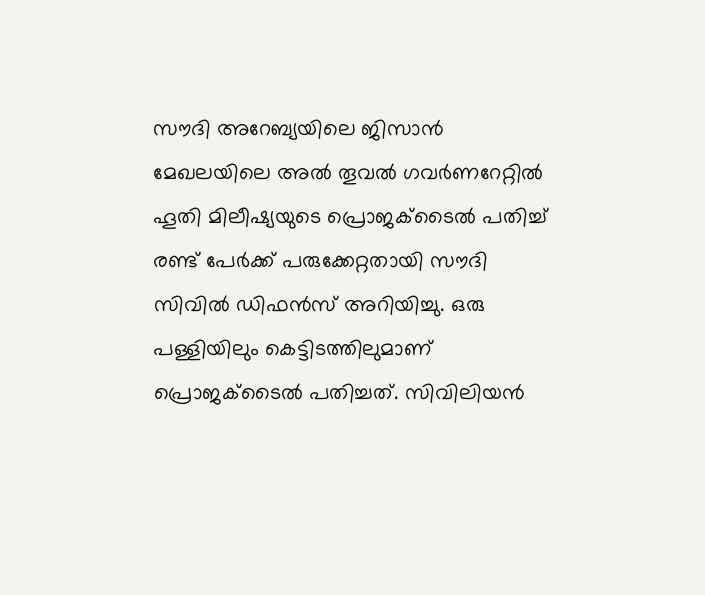സൗദി അറേബ്യയിലെ ജിസാൻ മേഖലയിലെ അൽ തൂവൽ ഗവർണറേറ്റിൽ ഹൂതി മിലീഷ്യയുടെ പ്രൊജക്ടൈൽ പതിച്ച് രണ്ട് പേർക്ക് പരുക്കേറ്റതായി സൗദി സിവിൽ ഡിഫൻസ് അറിയിച്ചു. ഒരു പള്ളിയിലും കെട്ടിടത്തിലുമാണ് പ്രൊജക്ടൈൽ പതിച്ചത്. സിവിലിയൻ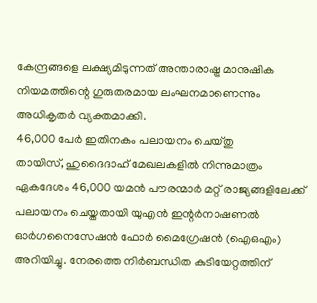കേന്ദ്രങ്ങളെ ലക്ഷ്യമിടുന്നത് അന്താരാഷ്ട്ര മാനുഷിക നിയമത്തിന്റെ ഗുരുതരമായ ലംഘനമാണെന്നും അധികൃതർ വ്യക്തമാക്കി.
46,000 പേർ ഇതിനകം പലായനം ചെയ്തു
തായിസ്, ഹുദൈദാഹ് മേഖലകളിൽ നിന്നുമാത്രം ഏകദേശം 46,000 യമൻ പൗരന്മാർ മറ്റ് രാജ്യങ്ങളിലേക്ക് പലായനം ചെയ്തതായി യുഎൻ ഇന്റർനാഷണൽ ഓർഗനൈസേഷൻ ഫോർ മൈഗ്രേഷൻ (ഐഒഎം) അറിയിച്ചു. നേരത്തെ നിർബന്ധിത കുടിയേറ്റത്തിന്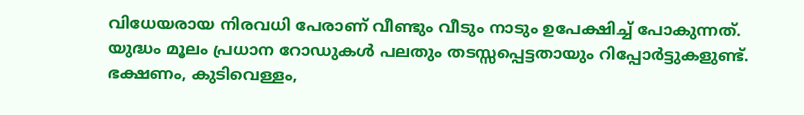വിധേയരായ നിരവധി പേരാണ് വീണ്ടും വീടും നാടും ഉപേക്ഷിച്ച് പോകുന്നത്.
യുദ്ധം മൂലം പ്രധാന റോഡുകൾ പലതും തടസ്സപ്പെട്ടതായും റിപ്പോർട്ടുകളുണ്ട്. ഭക്ഷണം, കുടിവെള്ളം,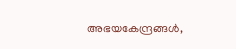അഭയകേന്ദ്രങ്ങൾ,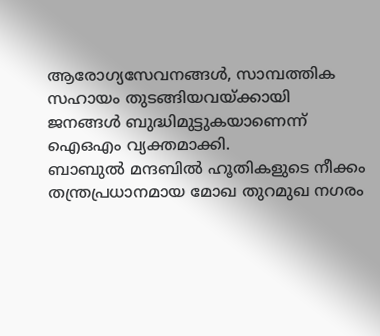ആരോഗ്യസേവനങ്ങൾ, സാമ്പത്തിക സഹായം തുടങ്ങിയവയ്ക്കായി ജനങ്ങൾ ബുദ്ധിമുട്ടുകയാണെന്ന് ഐഒഎം വ്യക്തമാക്കി.
ബാബുൽ മന്ദബിൽ ഹൂതികളുടെ നീക്കം
തന്ത്രപ്രധാനമായ മോഖ തുറമുഖ നഗരം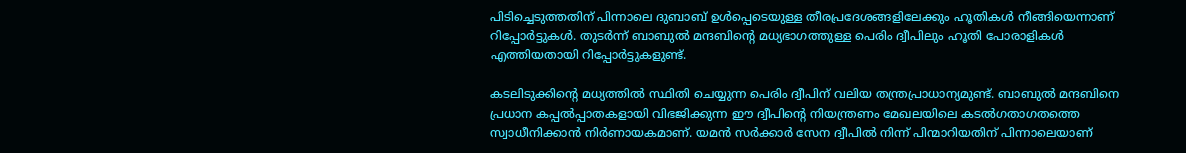പിടിച്ചെടുത്തതിന് പിന്നാലെ ദുബാബ് ഉൾപ്പെടെയുള്ള തീരപ്രദേശങ്ങളിലേക്കും ഹൂതികൾ നീങ്ങിയെന്നാണ് റിപ്പോർട്ടുകൾ. തുടർന്ന് ബാബുൽ മന്ദബിന്റെ മധ്യഭാഗത്തുള്ള പെരിം ദ്വീപിലും ഹൂതി പോരാളികൾ എത്തിയതായി റിപ്പോർട്ടുകളുണ്ട്.

കടലിടുക്കിന്റെ മധ്യത്തിൽ സ്ഥിതി ചെയ്യുന്ന പെരിം ദ്വീപിന് വലിയ തന്ത്രപ്രാധാന്യമുണ്ട്. ബാബുൽ മന്ദബിനെ പ്രധാന കപ്പൽപ്പാതകളായി വിഭജിക്കുന്ന ഈ ദ്വീപിന്റെ നിയന്ത്രണം മേഖലയിലെ കടൽഗതാഗതത്തെ സ്വാധീനിക്കാൻ നിർണായകമാണ്. യമൻ സർക്കാർ സേന ദ്വീപിൽ നിന്ന് പിന്മാറിയതിന് പിന്നാലെയാണ്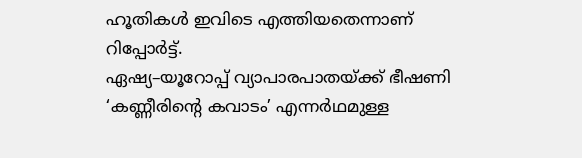ഹൂതികൾ ഇവിടെ എത്തിയതെന്നാണ് റിപ്പോർട്ട്.
ഏഷ്യ–യൂറോപ്പ് വ്യാപാരപാതയ്ക്ക് ഭീഷണി
‘കണ്ണീരിന്റെ കവാടം’ എന്നർഥമുള്ള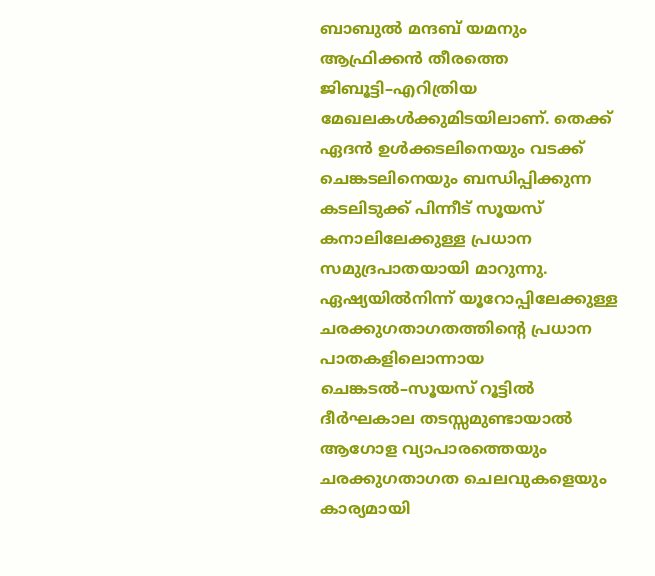ബാബുൽ മന്ദബ് യമനും ആഫ്രിക്കൻ തീരത്തെ ജിബൂട്ടി–എറിത്രിയ മേഖലകൾക്കുമിടയിലാണ്. തെക്ക് ഏദൻ ഉൾക്കടലിനെയും വടക്ക് ചെങ്കടലിനെയും ബന്ധിപ്പിക്കുന്ന കടലിടുക്ക് പിന്നീട് സൂയസ് കനാലിലേക്കുള്ള പ്രധാന സമുദ്രപാതയായി മാറുന്നു.
ഏഷ്യയിൽനിന്ന് യൂറോപ്പിലേക്കുള്ള ചരക്കുഗതാഗതത്തിന്റെ പ്രധാന പാതകളിലൊന്നായ ചെങ്കടൽ–സൂയസ് റൂട്ടിൽ ദീർഘകാല തടസ്സമുണ്ടായാൽ ആഗോള വ്യാപാരത്തെയും ചരക്കുഗതാഗത ചെലവുകളെയും കാര്യമായി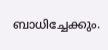ബാധിച്ചേക്കും.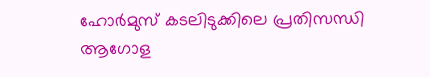ഹോർമുസ് കടലിടുക്കിലെ പ്രതിസന്ധി ആഗോള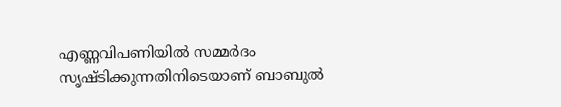എണ്ണവിപണിയിൽ സമ്മർദം സൃഷ്ടിക്കുന്നതിനിടെയാണ് ബാബുൽ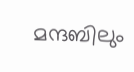മന്ദബിലും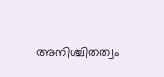അനിശ്ചിതത്വം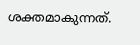ശക്തമാകുന്നത്.